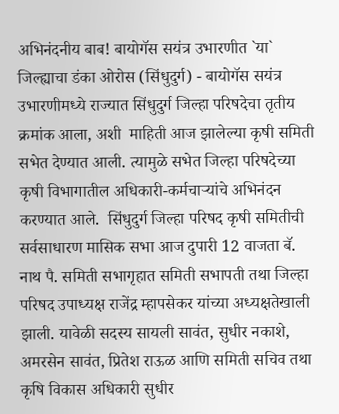अभिनंदनीय बाब! बायोगॅस सयंत्र उभारणीत `या` जिल्ह्याचा डंका ओरोस (सिंधुदुर्ग) - बायोगॅस सयंत्र उभारणीमध्ये राज्यात सिंधुदुर्ग जिल्हा परिषदेचा तृतीय क्रमांक आला, अशी  माहिती आज झालेल्या कृषी समिती सभेत देण्यात आली. त्यामुळे सभेत जिल्हा परिषदेच्या कृषी विभागातील अधिकारी-कर्मचाऱ्यांचे अभिनंदन करण्यात आले.  सिंधुदुर्ग जिल्हा परिषद कृषी समितीची सर्वसाधारण मासिक सभा आज दुपारी 12 वाजता बॅ. नाथ पै. समिती सभागृहात समिती सभापती तथा जिल्हा परिषद उपाध्यक्ष राजेंद्र म्हापसेकर यांच्या अध्यक्षतेखाली झाली. यावेळी सदस्य सायली सावंत, सुधीर नकाशे, अमरसेन सावंत, प्रितेश राऊळ आणि समिती सचिव तथा कृषि विकास अधिकारी सुधीर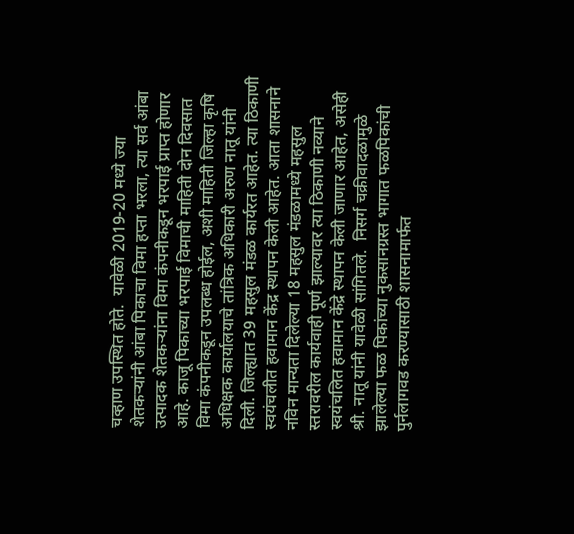चव्हाण उपस्थित होते.  यावेळी 2019-20 मध्ये ज्या शेतकऱ्यांनी आंबा पिकाचा विमा हप्ता भरला, त्या सर्व आंबा उत्पादक शेतकऱ्यांना विमा कंपनीकडून भरपाई प्राप्त होणार आहे. काजू पिकाच्या भरपाई विमाची माहिती दोन दिवसात विमा कंपनीकडून उपलब्ध होईल, अशी माहिती जिल्हा कृषि अधिक्षक कार्यालयाचे तांत्रिक अधिकारी अरुण नातू यांनी दिली. जिल्ह्यात 39 महसुल मंडळ कार्यरत आहेत. त्या ठिकाणी स्वयंचलीत हवामान केंद्र स्थापन केली आहेत. आता शासनाने नविन मान्यता दिलेल्या 18 महसुल मंडळामध्ये महसुल स्तरावरील कार्यवाही पूर्ण झाल्यावर त्या ठिकाणी नव्याने स्वयंचलित हवामान केंद्रे स्थापन केली जाणार आहेत, असेही श्री. नातू यांनी यावेळी सांगितले.  निसर्ग चक्रीवादळामुळे झालेल्या फळ पिकांच्या नुकसानग्रस्त भागात फळपिकांची पुर्नलागवड करण्यासाठी शासनामार्फत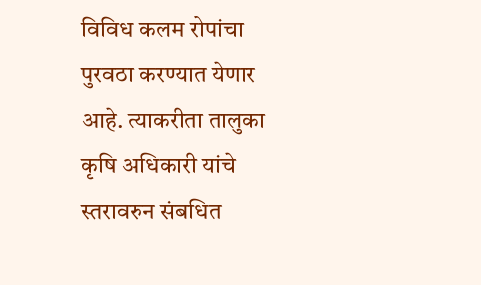विविध कलम रोपांचा पुरवठा करण्यात येणार आहे. त्याकरीता तालुका कृषि अधिकारी यांचे स्तरावरुन संबधित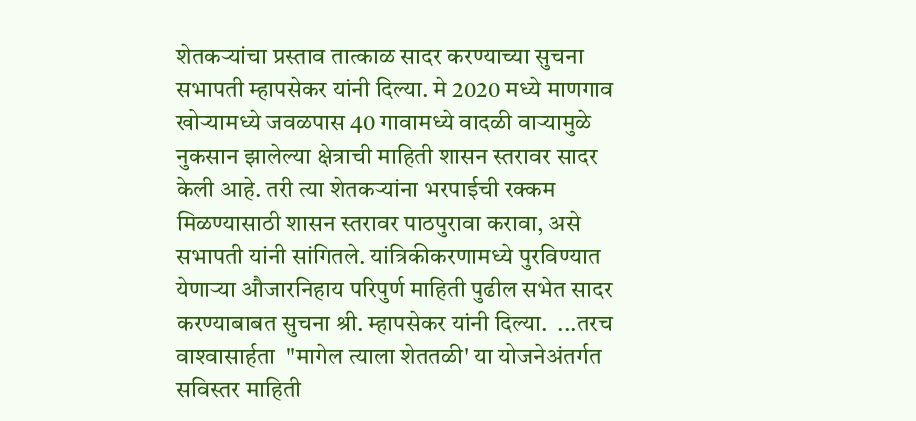शेतकऱ्यांचा प्रस्ताव तात्काळ सादर करण्याच्या सुचना सभापती म्हापसेकर यांनी दिल्या. मे 2020 मध्ये माणगाव खोऱ्यामध्ये जवळपास 40 गावामध्ये वादळी वाऱ्यामुळे नुकसान झालेल्या क्षेत्राची माहिती शासन स्तरावर सादर केली आहे. तरी त्या शेतकऱ्यांना भरपाईची रक्कम मिळण्यासाठी शासन स्तरावर पाठपुरावा करावा, असे सभापती यांनी सांगितले. यांत्रिकीकरणामध्ये पुरविण्यात येणाऱ्या औजारनिहाय परिपुर्ण माहिती पुढील सभेत सादर करण्याबाबत सुचना श्री. म्हापसेकर यांनी दिल्या.  ...तरच वाश्‍वासार्हता  "मागेल त्याला शेततळी' या योजनेअंतर्गत सविस्तर माहिती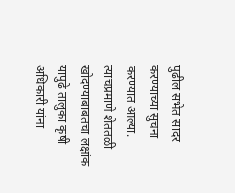पुढील सभेत सादर करण्याच्या सुचना करण्यात आल्या. त्याचप्रमाणे शेततळी खोदण्याबाबतचा लक्षांक यापुढे तालुका कृषी अधिकारी यांना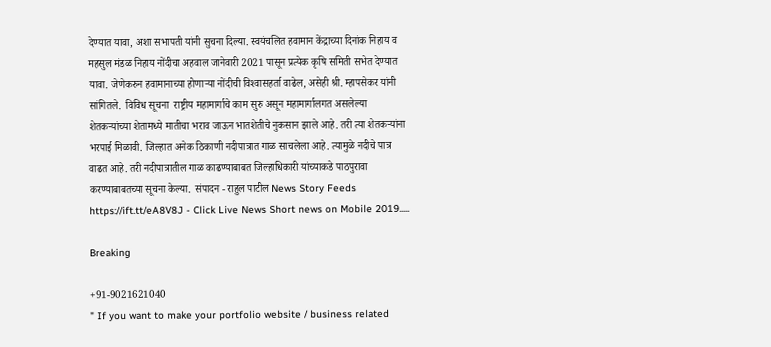देण्यात यावा, अशा सभापती यांनी सुचना दिल्या. स्वयंचलित हवामान केंद्राच्या दिनांक निहाय व महसुल मंडळ निहाय नोंदीचा अहवाल जानेवारी 2021 पासून प्रत्येक कृषि समिती सभेत देण्यात यावा. जेणेकरुन हवामानाच्या होणाऱ्या नोंदीची विश्‍वासहर्ता वाढेल, असेही श्री. म्हापसेकर यांनी सांगितले.  विविध सूचना  राष्ट्रीय महामार्गाचे काम सुरु असून महामार्गालगत असलेल्या शेतकऱ्यांच्या शेतामध्ये मातीचा भराव जाऊन भातशेतीचे नुकसान झाले आहे. तरी त्या शेतकऱ्यांना भरपाई मिळावी. जिल्हात अनेक ठिकाणी नदीपात्रात गाळ साचलेला आहे. त्यामुळे नदीचे पात्र वाढत आहे. तरी नदीपात्रातील गाळ काढण्याबाबत जिल्हाधिकारी यांच्याकडे पाठपुरावा करण्याबाबतच्या सूचना केल्या.  संपादन - राहुल पाटील News Story Feeds https://ift.tt/eA8V8J - Click Live News Short news on Mobile 2019.....

Breaking

+91-9021621040
" If you want to make your portfolio website / business related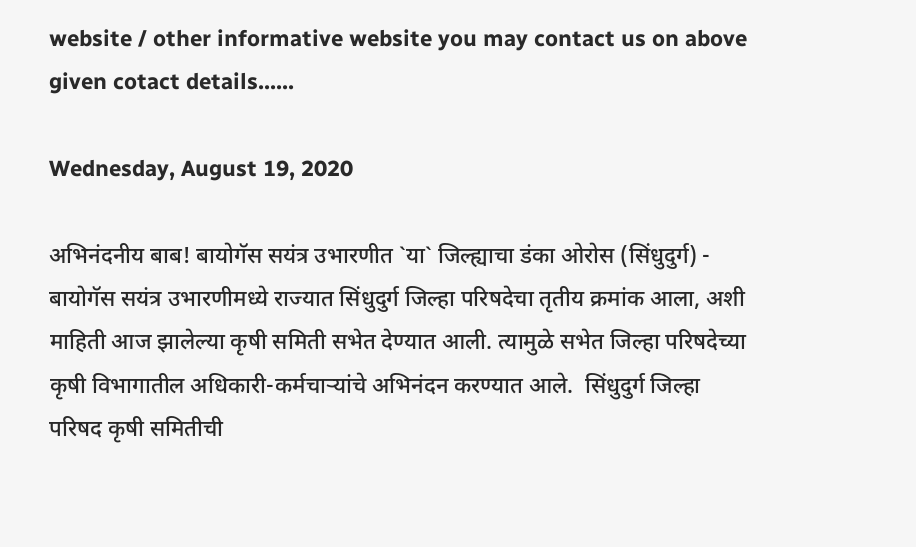website / other informative website you may contact us on above given cotact details......

Wednesday, August 19, 2020

अभिनंदनीय बाब! बायोगॅस सयंत्र उभारणीत `या` जिल्ह्याचा डंका ओरोस (सिंधुदुर्ग) - बायोगॅस सयंत्र उभारणीमध्ये राज्यात सिंधुदुर्ग जिल्हा परिषदेचा तृतीय क्रमांक आला, अशी  माहिती आज झालेल्या कृषी समिती सभेत देण्यात आली. त्यामुळे सभेत जिल्हा परिषदेच्या कृषी विभागातील अधिकारी-कर्मचाऱ्यांचे अभिनंदन करण्यात आले.  सिंधुदुर्ग जिल्हा परिषद कृषी समितीची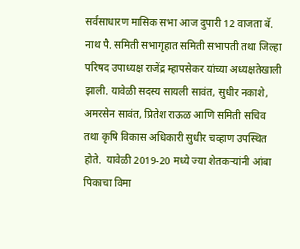सर्वसाधारण मासिक सभा आज दुपारी 12 वाजता बॅ. नाथ पै. समिती सभागृहात समिती सभापती तथा जिल्हा परिषद उपाध्यक्ष राजेंद्र म्हापसेकर यांच्या अध्यक्षतेखाली झाली. यावेळी सदस्य सायली सावंत, सुधीर नकाशे, अमरसेन सावंत, प्रितेश राऊळ आणि समिती सचिव तथा कृषि विकास अधिकारी सुधीर चव्हाण उपस्थित होते.  यावेळी 2019-20 मध्ये ज्या शेतकऱ्यांनी आंबा पिकाचा विमा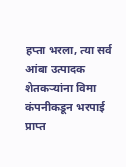हप्ता भरला, त्या सर्व आंबा उत्पादक शेतकऱ्यांना विमा कंपनीकडून भरपाई प्राप्त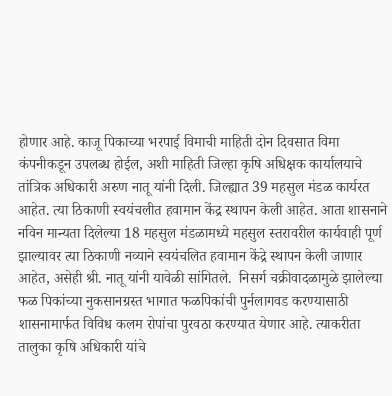होणार आहे. काजू पिकाच्या भरपाई विमाची माहिती दोन दिवसात विमा कंपनीकडून उपलब्ध होईल, अशी माहिती जिल्हा कृषि अधिक्षक कार्यालयाचे तांत्रिक अधिकारी अरुण नातू यांनी दिली. जिल्ह्यात 39 महसुल मंडळ कार्यरत आहेत. त्या ठिकाणी स्वयंचलीत हवामान केंद्र स्थापन केली आहेत. आता शासनाने नविन मान्यता दिलेल्या 18 महसुल मंडळामध्ये महसुल स्तरावरील कार्यवाही पूर्ण झाल्यावर त्या ठिकाणी नव्याने स्वयंचलित हवामान केंद्रे स्थापन केली जाणार आहेत, असेही श्री. नातू यांनी यावेळी सांगितले.  निसर्ग चक्रीवादळामुळे झालेल्या फळ पिकांच्या नुकसानग्रस्त भागात फळपिकांची पुर्नलागवड करण्यासाठी शासनामार्फत विविध कलम रोपांचा पुरवठा करण्यात येणार आहे. त्याकरीता तालुका कृषि अधिकारी यांचे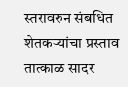स्तरावरुन संबधित शेतकऱ्यांचा प्रस्ताव तात्काळ सादर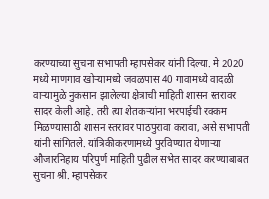करण्याच्या सुचना सभापती म्हापसेकर यांनी दिल्या. मे 2020 मध्ये माणगाव खोऱ्यामध्ये जवळपास 40 गावामध्ये वादळी वाऱ्यामुळे नुकसान झालेल्या क्षेत्राची माहिती शासन स्तरावर सादर केली आहे. तरी त्या शेतकऱ्यांना भरपाईची रक्कम मिळण्यासाठी शासन स्तरावर पाठपुरावा करावा, असे सभापती यांनी सांगितले. यांत्रिकीकरणामध्ये पुरविण्यात येणाऱ्या औजारनिहाय परिपुर्ण माहिती पुढील सभेत सादर करण्याबाबत सुचना श्री. म्हापसेकर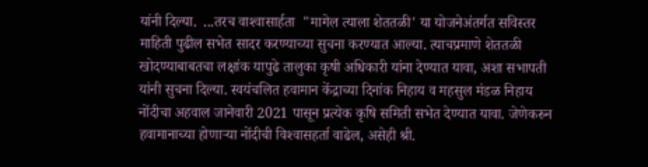यांनी दिल्या.  ...तरच वाश्‍वासार्हता  "मागेल त्याला शेततळी' या योजनेअंतर्गत सविस्तर माहिती पुढील सभेत सादर करण्याच्या सुचना करण्यात आल्या. त्याचप्रमाणे शेततळी खोदण्याबाबतचा लक्षांक यापुढे तालुका कृषी अधिकारी यांना देण्यात यावा, अशा सभापती यांनी सुचना दिल्या. स्वयंचलित हवामान केंद्राच्या दिनांक निहाय व महसुल मंडळ निहाय नोंदीचा अहवाल जानेवारी 2021 पासून प्रत्येक कृषि समिती सभेत देण्यात यावा. जेणेकरुन हवामानाच्या होणाऱ्या नोंदीची विश्‍वासहर्ता वाढेल, असेही श्री.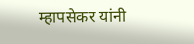म्हापसेकर यांनी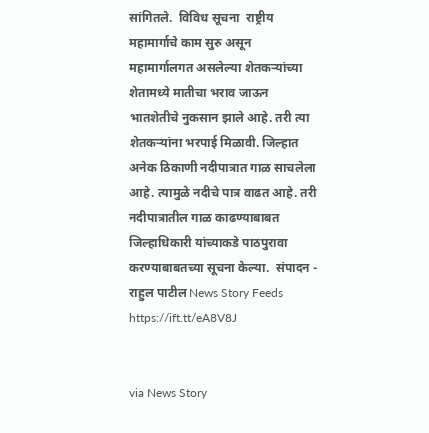सांगितले.  विविध सूचना  राष्ट्रीय महामार्गाचे काम सुरु असून महामार्गालगत असलेल्या शेतकऱ्यांच्या शेतामध्ये मातीचा भराव जाऊन भातशेतीचे नुकसान झाले आहे. तरी त्या शेतकऱ्यांना भरपाई मिळावी. जिल्हात अनेक ठिकाणी नदीपात्रात गाळ साचलेला आहे. त्यामुळे नदीचे पात्र वाढत आहे. तरी नदीपात्रातील गाळ काढण्याबाबत जिल्हाधिकारी यांच्याकडे पाठपुरावा करण्याबाबतच्या सूचना केल्या.  संपादन - राहुल पाटील News Story Feeds https://ift.tt/eA8V8J


via News Story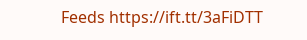Feeds https://ift.tt/3aFiDTT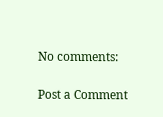No comments:

Post a Comment